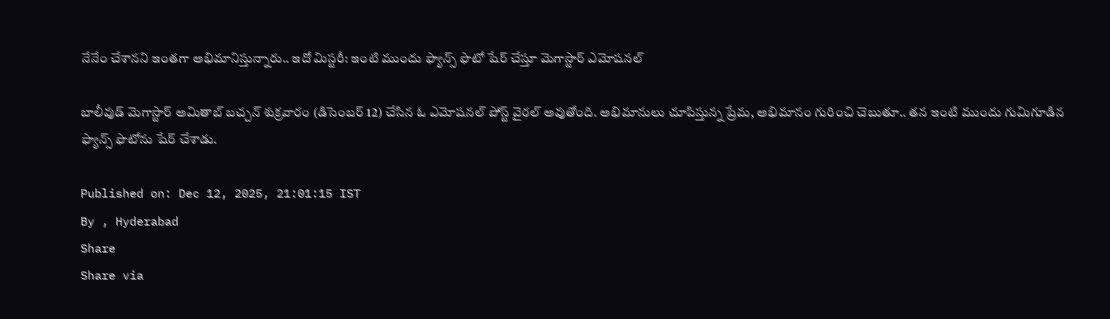నేనేం చేశానని ఇంతగా అభిమానిస్తున్నారు.. ఇదో మిస్టరీ: ఇంటి ముందు ఫ్యాన్స్ ఫొటో షేర్ చేస్తూ మెగాస్టార్ ఎమోషనల్

బాలీవుడ్ మెగాస్టార్ అమితాబ్ బచ్చన్ శుక్రవారం (డిసెంబర్ 12) చేసిన ఓ ఎమోషనల్ పోస్ట్ వైరల్ అవుతోంది. అభిమానులు చూపిస్తున్న ప్రేమ, అభిమానం గురించి చెబుతూ.. తన ఇంటి ముందు గుమిగూడిన ఫ్యాన్స్ ఫొటోను షేర్ చేశాడు.

Published on: Dec 12, 2025, 21:01:15 IST
By , Hyderabad
Share
Share via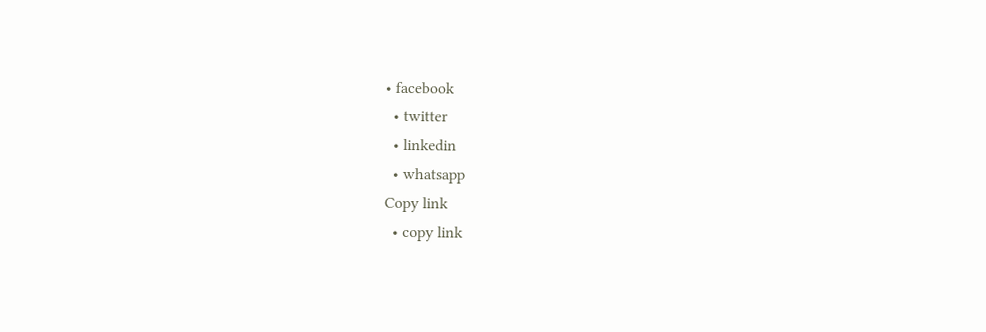• facebook
  • twitter
  • linkedin
  • whatsapp
Copy link
  • copy link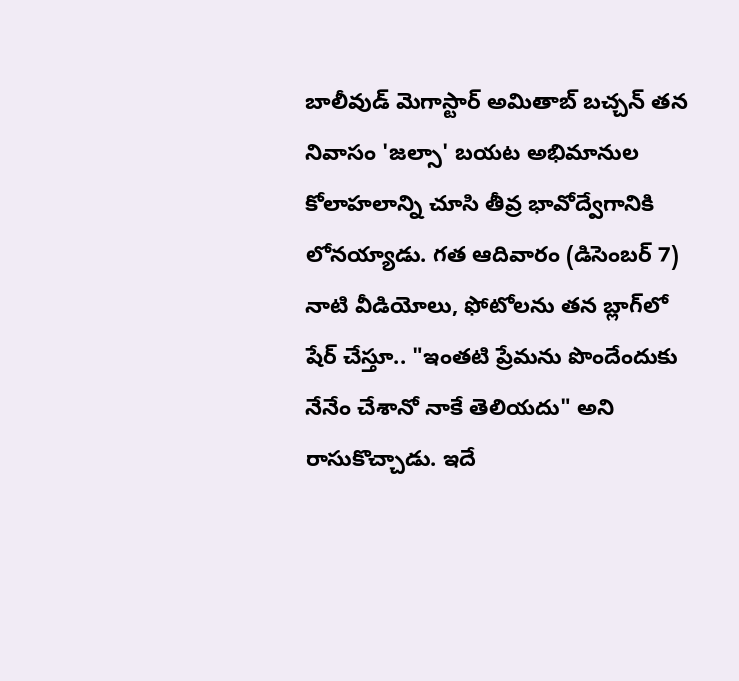బాలీవుడ్ మెగాస్టార్ అమితాబ్ బచ్చన్ తన నివాసం 'జల్సా' బయట అభిమానుల కోలాహలాన్ని చూసి తీవ్ర భావోద్వేగానికి లోనయ్యాడు. గత ఆదివారం (డిసెంబర్ 7) నాటి వీడియోలు, ఫోటోలను తన బ్లాగ్‌లో షేర్ చేస్తూ.. "ఇంతటి ప్రేమను పొందేందుకు నేనేం చేశానో నాకే తెలియదు" అని రాసుకొచ్చాడు. ఇదే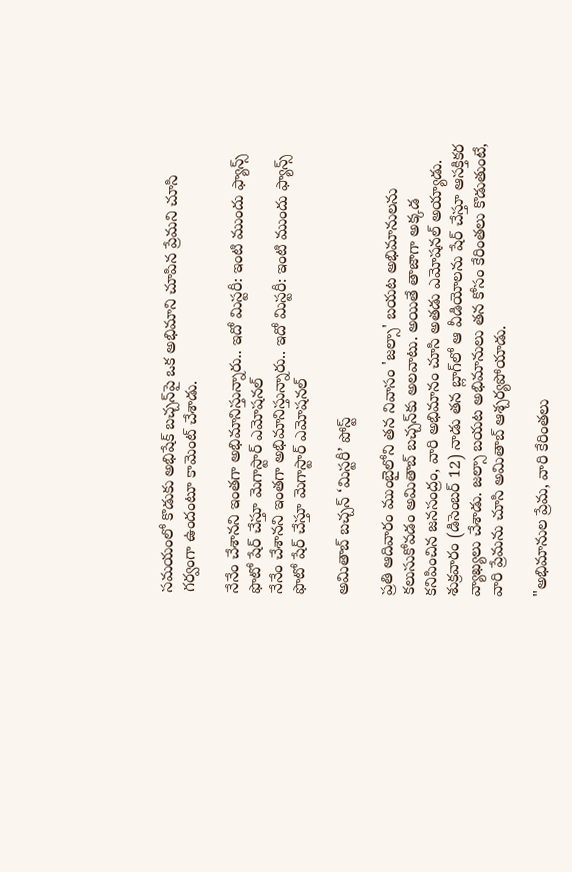సమయంలో కొడుకు అభిషేక్ బచ్చన్‌పై ఒక అభిమాని చూపిన ప్రేమని చూసి గర్వంగా ఉందంటూ కామెంట్ చేశాడు.

నేనేం చేశానని ఇంతగా అభిమానిస్తున్నారు.. ఇదో మిస్టరీ: ఇంటి ముందు ఫ్యాన్స్ ఫొటో షేర్ చేస్తూ మెగాస్టార్ ఎమోషనల్
నేనేం చేశానని ఇంతగా అభిమానిస్తున్నారు.. ఇదో మిస్టరీ: ఇంటి ముందు ఫ్యాన్స్ ఫొటో షేర్ చేస్తూ మెగాస్టార్ ఎమోషనల్

అమితాబ్ బచ్చన్ ‘మిస్టరీ’ పోస్ట్

ప్రతి ఆదివారం ముంబైలోని తన నివాసం 'జల్సా' బయట అభిమానులను కలుసుకోవడం అమితాబ్ బచ్చన్‌కు అలవాటు. అయితే తాజాగా అక్కడ కనిపించిన జనసంద్రం, వారి అభిమానం చూసి అతడు ఎమోషనల్ అయ్యాడు. శుక్రవారం (డిసెంబర్ 12) నాడు తన బ్లాగ్‌లో ఆ వీడియోలను షేర్ చేస్తూ ఆసక్తికర వ్యాఖ్యలు చేశాడు. జల్సా బయట అభిమానులు తన కోసం కేరింతలు కొడుతుంటే, వారి ప్రేమను చూసి అమితాబ్ ఆశ్చర్యపోయాడు.

"అభిమానుల ప్రేమ, వారి కేరింతలు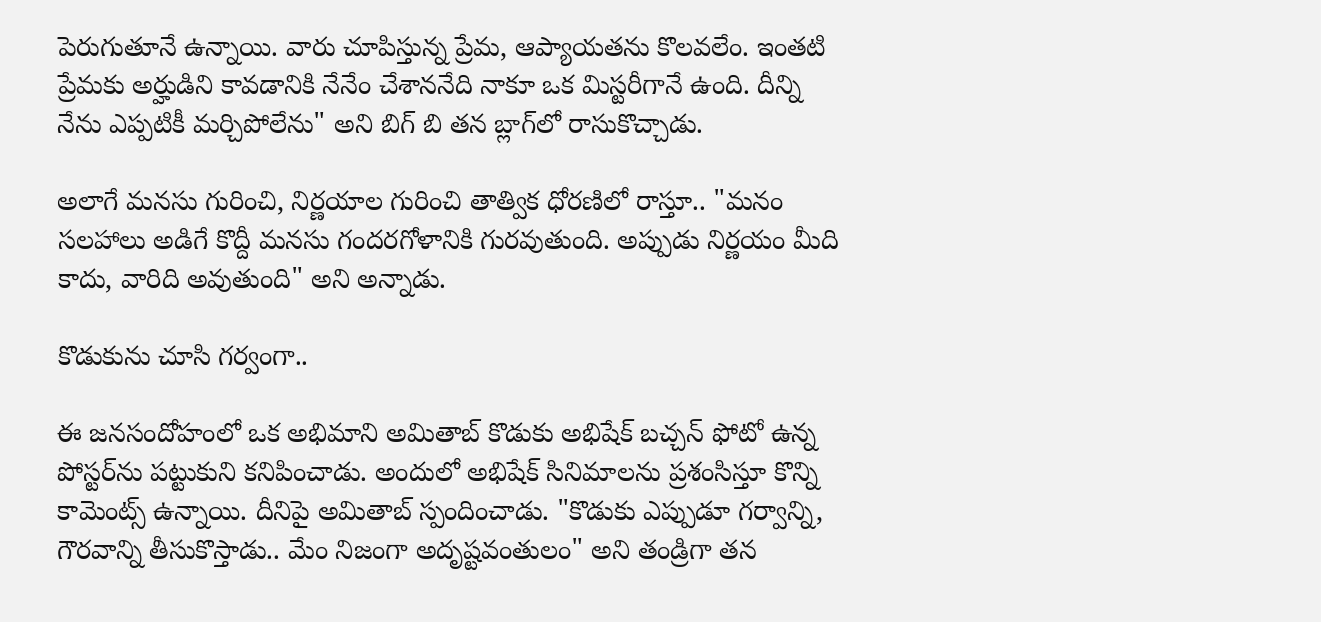పెరుగుతూనే ఉన్నాయి. వారు చూపిస్తున్న ప్రేమ, ఆప్యాయతను కొలవలేం. ఇంతటి ప్రేమకు అర్హుడిని కావడానికి నేనేం చేశాననేది నాకూ ఒక మిస్టరీగానే ఉంది. దీన్ని నేను ఎప్పటికీ మర్చిపోలేను" అని బిగ్ బి తన బ్లాగ్‌లో రాసుకొచ్చాడు.

అలాగే మనసు గురించి, నిర్ణయాల గురించి తాత్విక ధోరణిలో రాస్తూ.. "మనం సలహాలు అడిగే కొద్దీ మనసు గందరగోళానికి గురవుతుంది. అప్పుడు నిర్ణయం మీది కాదు, వారిది అవుతుంది" అని అన్నాడు.

కొడుకును చూసి గర్వంగా..

ఈ జనసందోహంలో ఒక అభిమాని అమితాబ్ కొడుకు అభిషేక్ బచ్చన్ ఫోటో ఉన్న పోస్టర్‌ను పట్టుకుని కనిపించాడు. అందులో అభిషేక్ సినిమాలను ప్రశంసిస్తూ కొన్ని కామెంట్స్ ఉన్నాయి. దీనిపై అమితాబ్ స్పందించాడు. "కొడుకు ఎప్పుడూ గర్వాన్ని, గౌరవాన్ని తీసుకొస్తాడు.. మేం నిజంగా అదృష్టవంతులం" అని తండ్రిగా తన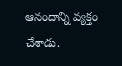ఆనందాన్ని వ్యక్తం చేశాడు.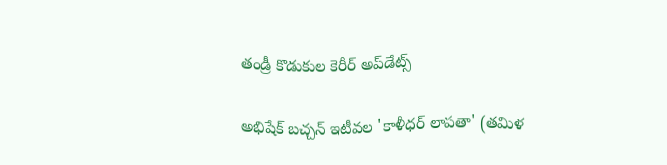తండ్రీ కొడుకుల కెరీర్ అప్‌డేట్స్

అభిషేక్ బచ్చన్ ఇటీవల 'కాళీధర్ లాపతా' (తమిళ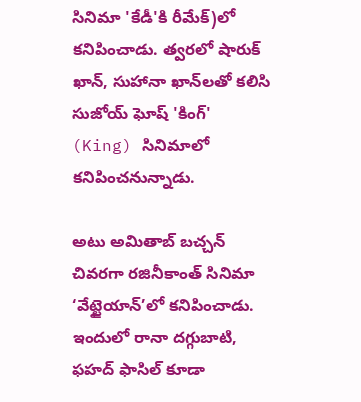సినిమా 'కేడీ'కి రీమేక్)లో కనిపించాడు. త్వరలో షారుక్ ఖాన్, సుహానా ఖాన్‌లతో కలిసి సుజోయ్ ఘోష్ 'కింగ్' (King) సినిమాలో కనిపించనున్నాడు.

అటు అమితాబ్ బచ్చన్ చివరగా రజినీకాంత్ సినిమా ‘వేట్టైయాన్’లో కనిపించాడు. ఇందులో రానా దగ్గుబాటి, ఫహద్ ఫాసిల్ కూడా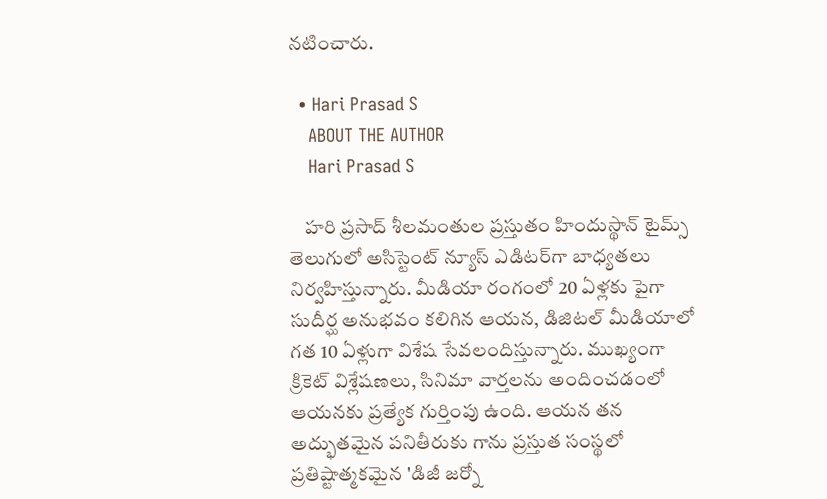నటించారు.

  • Hari Prasad S
    ABOUT THE AUTHOR
    Hari Prasad S

    హరి ప్రసాద్ శీలమంతుల ప్రస్తుతం హిందుస్థాన్ టైమ్స్ తెలుగులో అసిస్టెంట్ న్యూస్ ఎడిటర్‌గా బాధ్యతలు నిర్వహిస్తున్నారు. మీడియా రంగంలో 20 ఏళ్లకు పైగా సుదీర్ఘ అనుభవం కలిగిన ఆయన, డిజిటల్ మీడియాలో గత 10 ఏళ్లుగా విశేష సేవలందిస్తున్నారు. ముఖ్యంగా క్రికెట్ విశ్లేషణలు, సినిమా వార్తలను అందించడంలో ఆయనకు ప్రత్యేక గుర్తింపు ఉంది. ఆయన తన అద్భుతమైన పనితీరుకు గాను ప్రస్తుత సంస్థలో ప్రతిష్టాత్మకమైన 'డిజీ జర్నో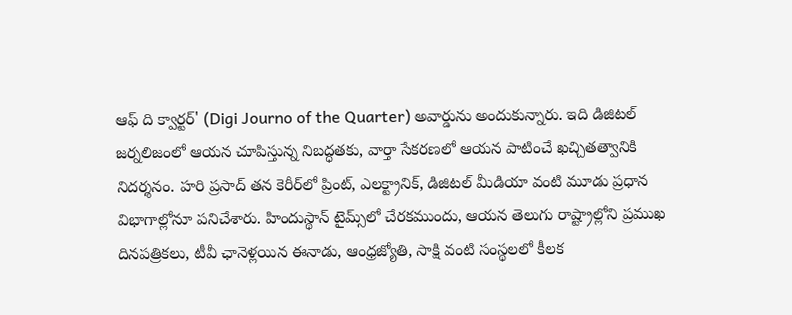ఆఫ్ ది క్వార్టర్' (Digi Journo of the Quarter) అవార్డును అందుకున్నారు. ఇది డిజిటల్ జర్నలిజంలో ఆయన చూపిస్తున్న నిబద్ధతకు, వార్తా సేకరణలో ఆయన పాటించే ఖచ్చితత్వానికి నిదర్శనం. హరి ప్రసాద్ తన కెరీర్‌లో ప్రింట్, ఎలక్ట్రానిక్, డిజిటల్ మీడియా వంటి మూడు ప్రధాన విభాగాల్లోనూ పనిచేశారు. హిందుస్థాన్ టైమ్స్‌లో చేరకముందు, ఆయన తెలుగు రాష్ట్రాల్లోని ప్రముఖ దినపత్రికలు, టీవీ ఛానెళ్లయిన ఈనాడు, ఆంధ్రజ్యోతి, సాక్షి వంటి సంస్థలలో కీలక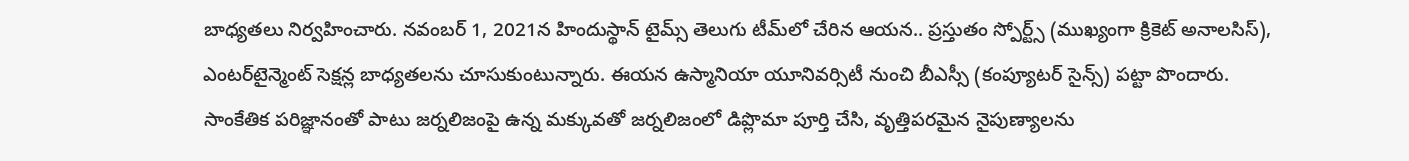బాధ్యతలు నిర్వహించారు. నవంబర్ 1, 2021న హిందుస్థాన్ టైమ్స్ తెలుగు టీమ్‌లో చేరిన ఆయన.. ప్రస్తుతం స్పోర్ట్స్ (ముఖ్యంగా క్రికెట్ అనాలసిస్), ఎంటర్‌టైన్మెంట్ సెక్షన్ల బాధ్యతలను చూసుకుంటున్నారు. ఈయన ఉస్మానియా యూనివర్సిటీ నుంచి బీఎస్సీ (కంప్యూటర్ సైన్స్) పట్టా పొందారు. సాంకేతిక పరిజ్ఞానంతో పాటు జర్నలిజంపై ఉన్న మక్కువతో జర్నలిజంలో డిప్లొమా పూర్తి చేసి, వృత్తిపరమైన నైపుణ్యాలను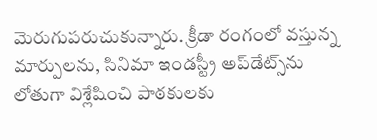మెరుగుపరుచుకున్నారు. క్రీడా రంగంలో వస్తున్న మార్పులను, సినిమా ఇండస్ట్రీ అప్‌డేట్స్‌ను లోతుగా విశ్లేషించి పాఠకులకు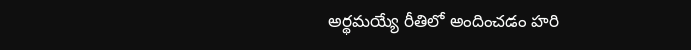అర్థమయ్యే రీతిలో అందించడం హరి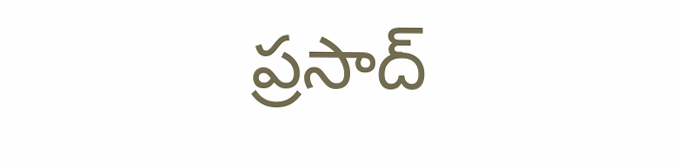ప్రసాద్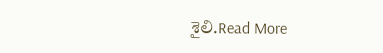శైలి.Read More